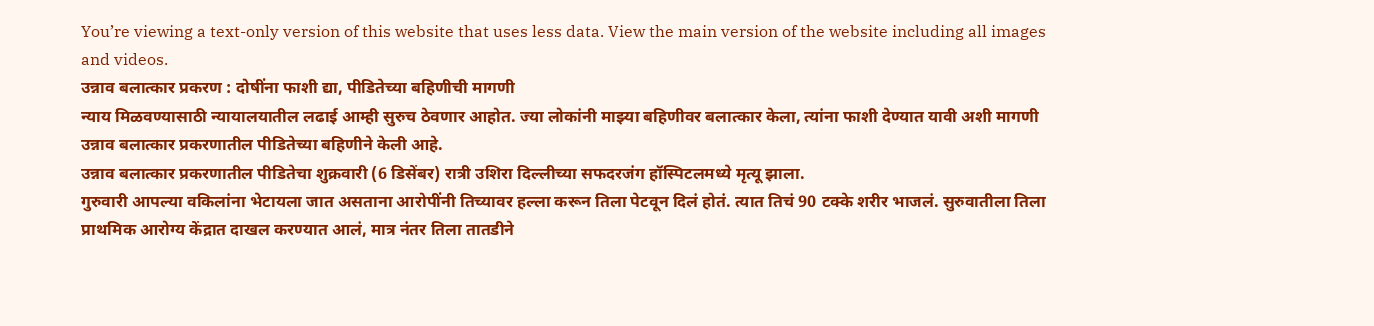You’re viewing a text-only version of this website that uses less data. View the main version of the website including all images and videos.
उन्नाव बलात्कार प्रकरण : दोषींना फाशी द्या, पीडितेच्या बहिणीची मागणी
न्याय मिळवण्यासाठी न्यायालयातील लढाई आम्ही सुरुच ठेवणार आहोत. ज्या लोकांनी माझ्या बहिणीवर बलात्कार केला, त्यांना फाशी देण्यात यावी अशी मागणी उन्नाव बलात्कार प्रकरणातील पीडितेच्या बहिणीने केली आहे.
उन्नाव बलात्कार प्रकरणातील पीडितेचा शुक्रवारी (6 डिसेंबर) रात्री उशिरा दिल्लीच्या सफदरजंग हॉस्पिटलमध्ये मृत्यू झाला.
गुरुवारी आपल्या वकिलांना भेटायला जात असताना आरोपींनी तिच्यावर हल्ला करून तिला पेटवून दिलं होतं. त्यात तिचं 90 टक्के शरीर भाजलं. सुरुवातीला तिला प्राथमिक आरोग्य केंद्रात दाखल करण्यात आलं, मात्र नंतर तिला तातडीने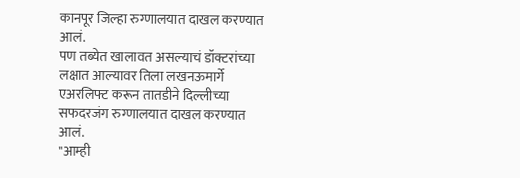कानपूर जिल्हा रुग्णालयात दाखल करण्यात आलं.
पण तब्येत खालावत असल्याचं डॉक्टरांच्या लक्षात आल्यावर तिला लखनऊमार्गे एअरलिफ्ट करून तातडीने दिल्लीच्या सफदरजंग रुग्णालयात दाखल करण्यात आलं.
"आम्ही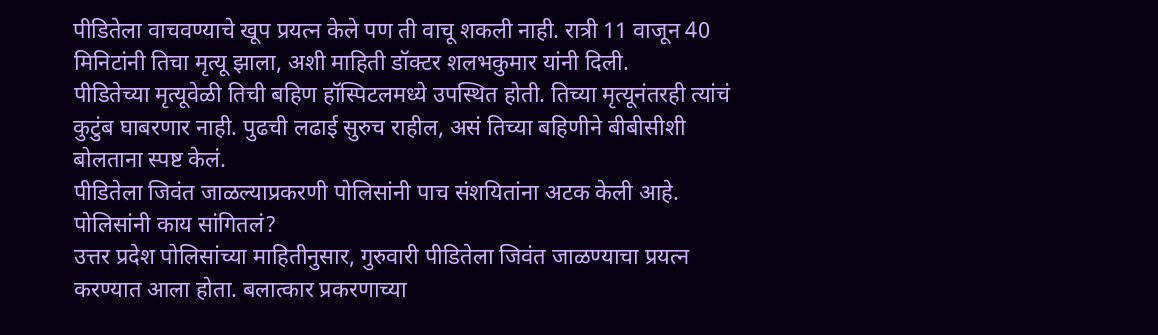पीडितेला वाचवण्याचे खूप प्रयत्न केले पण ती वाचू शकली नाही. रात्री 11 वाजून 40 मिनिटांनी तिचा मृत्यू झाला, अशी माहिती डॉक्टर शलभकुमार यांनी दिली.
पीडितेच्या मृत्यूवेळी तिची बहिण हॉस्पिटलमध्ये उपस्थित होती. तिच्या मृत्यूनंतरही त्यांचं कुटुंब घाबरणार नाही. पुढची लढाई सुरुच राहील, असं तिच्या बहिणीने बीबीसीशी बोलताना स्पष्ट केलं.
पीडितेला जिवंत जाळल्याप्रकरणी पोलिसांनी पाच संशयितांना अटक केली आहे.
पोलिसांनी काय सांगितलं?
उत्तर प्रदेश पोलिसांच्या माहितीनुसार, गुरुवारी पीडितेला जिवंत जाळण्याचा प्रयत्न करण्यात आला होता. बलात्कार प्रकरणाच्या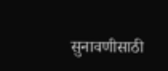सुनावणीसाठी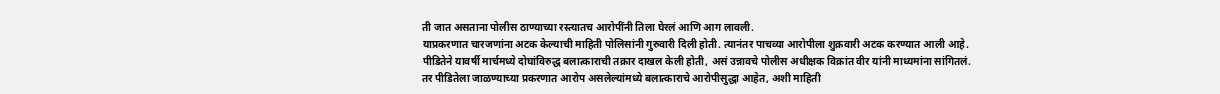ती जात असताना पोलीस ठाण्याच्या रस्त्यातच आरोपींनी तिला घेरलं आणि आग लावली.
याप्रकरणात चारजणांना अटक केल्याची माहिती पोलिसांनी गुरुवारी दिली होती. त्यानंतर पाचव्या आरोपीला शुक्रवारी अटक करण्यात आली आहे.
पीडितेने यावर्षी मार्चमध्ये दोघांविरुद्ध बलात्काराची तक्रार दाखल केली होती, असं उन्नावचे पोलीस अधीक्षक विक्रांत वीर यांनी माध्यमांना सांगितलं.
तर पीडितेला जाळण्याच्या प्रकरणात आरोप असलेल्यांमध्ये बलात्काराचे आरोपीसुद्धा आहेत, अशी माहिती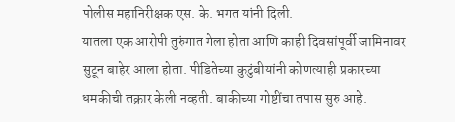पोलीस महानिरीक्षक एस. के. भगत यांनी दिली.
यातला एक आरोपी तुरुंगात गेला होता आणि काही दिवसांपूर्वी जामिनावर सुटून बाहेर आला होता. पीडितेच्या कुटुंबीयांनी कोणत्याही प्रकारच्या धमकीची तक्रार केली नव्हती. बाकीच्या गोष्टींचा तपास सुरु आहे.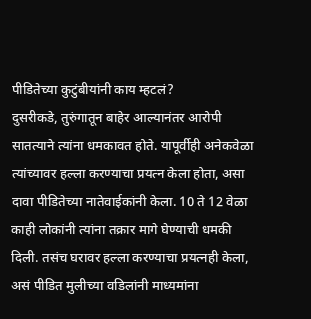पीडितेच्या कुटुंबीयांनी काय म्हटलं?
दुसरीकडे, तुरुंगातून बाहेर आल्यानंतर आरोपी सातत्याने त्यांना धमकावत होते. यापूर्वीही अनेकवेळा त्यांच्यावर हल्ला करण्याचा प्रयत्न केला होता, असा दावा पीडितेच्या नातेवाईकांनी केला. 10 ते 12 वेळा काही लोकांनी त्यांना तक्रार मागे घेण्याची धमकी दिली. तसंच घरावर हल्ला करण्याचा प्रयत्नही केला, असं पीडित मुलीच्या वडिलांनी माध्यमांना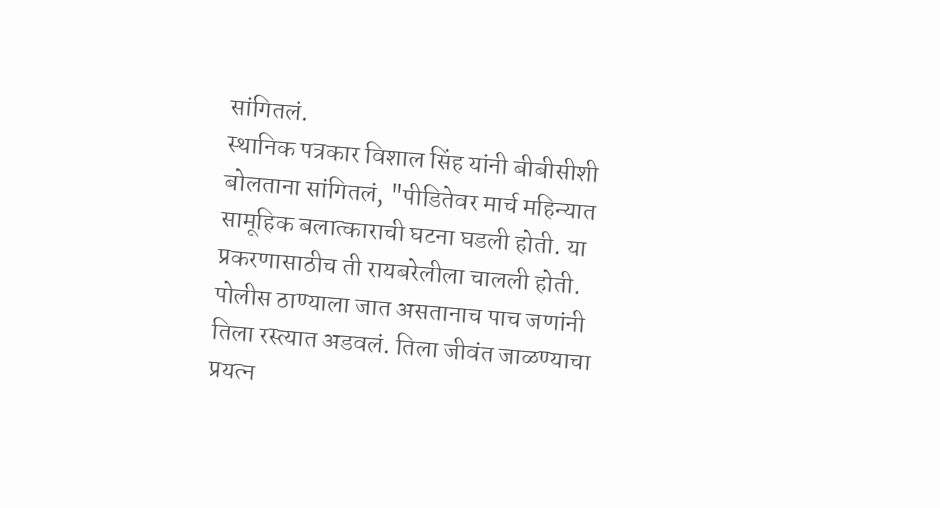सांगितलं.
स्थानिक पत्रकार विशाल सिंह यांनी बीबीसीशी बोलताना सांगितलं, "पीडितेवर मार्च महिन्यात सामूहिक बलात्काराची घटना घडली होती. या प्रकरणासाठीच ती रायबरेलीला चालली होती. पोलीस ठाण्याला जात असतानाच पाच जणांनी तिला रस्त्यात अडवलं. तिला जीवंत जाळण्याचा प्रयत्न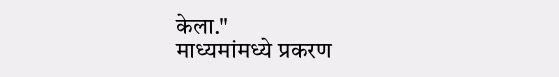केला."
माध्यमांमध्ये प्रकरण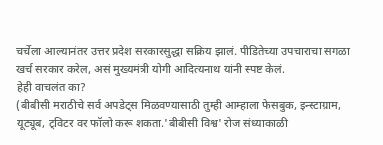चर्चेला आल्यानंतर उत्तर प्रदेश सरकारसुद्धा सक्रिय झालं. पीडितेच्या उपचाराचा सगळा खर्च सरकार करेल, असं मुख्यमंत्री योगी आदित्यनाथ यांनी स्पष्ट केलं.
हेही वाचलंत का?
(बीबीसी मराठीचे सर्व अपडेट्स मिळवण्यासाठी तुम्ही आम्हाला फेसबुक, इन्स्टाग्राम, यूट्यूब, ट्विटर वर फॉलो करू शकता.'बीबीसी विश्व' रोज संध्याकाळी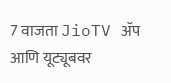7 वाजता JioTV ॲप आणि यूट्यूबवर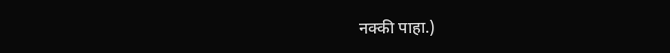नक्की पाहा.)